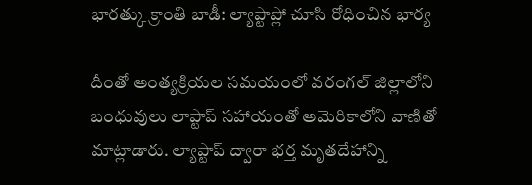భారత్కు క్రాంతి బాడీ: ల్యాప్టాప్లో చూసి రోధించిన భార్య

దీంతో అంత్యక్రియల సమయంలో వరంగల్ జిల్లాలోని బంధువులు లాప్టాప్ సహాయంతో అమెరికాలోని వాణితో మాట్లాడారు. ల్యాప్టాప్ ద్వారా భర్త మృతదేహాన్ని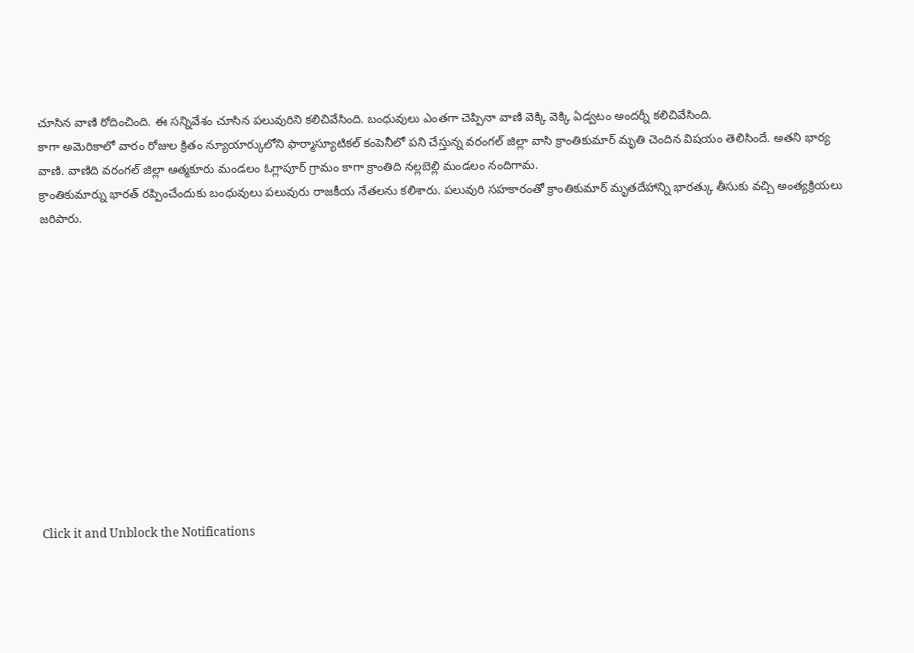చూసిన వాణి రోదించింది. ఈ సన్నివేశం చూసిన పలువురిని కలిచివేసింది. బంధువులు ఎంతగా చెప్పినా వాణి వెక్కి వెక్కి ఏడ్వటం అందర్నీ కలిచివేసింది.
కాగా అమెరికాలో వారం రోజుల క్రితం న్యూయార్కులోని ఫార్మాస్యూటికల్ కంపెనీలో పని చేస్తున్న వరంగల్ జిల్లా వాసి క్రాంతికుమార్ మృతి చెందిన విషయం తెలిసిందే. అతని భార్య వాణి. వాణిది వరంగల్ జిల్లా ఆత్మకూరు మండలం ఓగ్లాపూర్ గ్రామం కాగా క్రాంతిది నల్లబెల్లి మండలం నందిగామ.
క్రాంతికుమార్ను భారత్ రప్పించేందుకు బంధువులు పలువురు రాజకీయ నేతలను కలిశారు. పలువురి సహకారంతో క్రాంతికుమార్ మృతదేహాన్ని భారత్కు తీసుకు వచ్చి అంత్యక్రియలు జరిపారు.












Click it and Unblock the Notifications